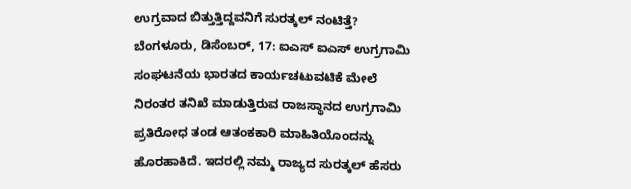ಉಗ್ರವಾದ ಬಿತ್ತುತ್ತಿದ್ದವನಿಗೆ ಸುರತ್ಕಲ್ ನಂಟಿತ್ತೆ?
ಬೆಂಗಳೂರು, ಡಿಸೆಂಬರ್, 17: ಐಎಸ್ ಐಎಸ್ ಉಗ್ರಗಾಮಿ ಸಂಘಟನೆಯ ಭಾರತದ ಕಾರ್ಯಚಟುವಟಿಕೆ ಮೇಲೆ ನಿರಂತರ ತನಿಖೆ ಮಾಡುತ್ತಿರುವ ರಾಜಸ್ಥಾನದ ಉಗ್ರಗಾಮಿ ಪ್ರತಿರೋಧ ತಂಡ ಆತಂಕಕಾರಿ ಮಾಹಿತಿಯೊಂದನ್ನು ಹೊರಹಾಕಿದೆ. ಇದರಲ್ಲಿ ನಮ್ಮ ರಾಜ್ಯದ ಸುರತ್ಕಲ್ ಹೆಸರು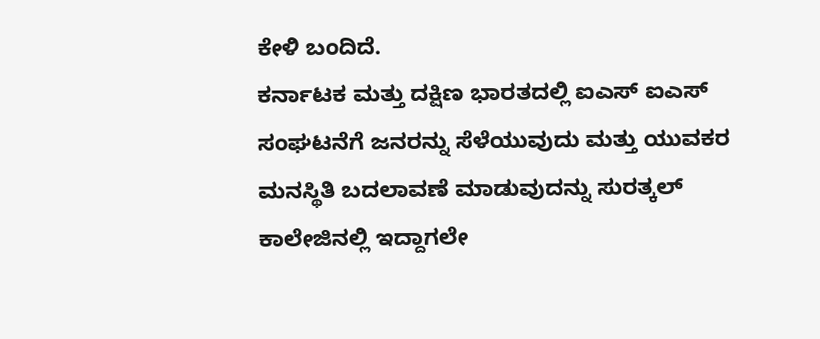ಕೇಳಿ ಬಂದಿದೆ.
ಕರ್ನಾಟಕ ಮತ್ತು ದಕ್ಷಿಣ ಭಾರತದಲ್ಲಿ ಐಎಸ್ ಐಎಸ್ ಸಂಘಟನೆಗೆ ಜನರನ್ನು ಸೆಳೆಯುವುದು ಮತ್ತು ಯುವಕರ ಮನಸ್ಥಿತಿ ಬದಲಾವಣೆ ಮಾಡುವುದನ್ನು ಸುರತ್ಕಲ್ ಕಾಲೇಜಿನಲ್ಲಿ ಇದ್ದಾಗಲೇ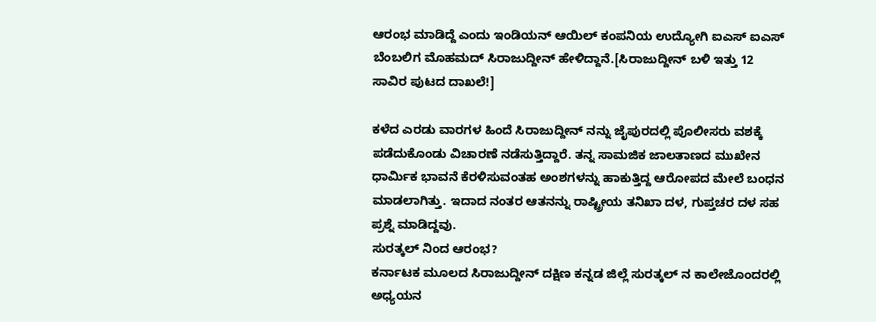ಆರಂಭ ಮಾಡಿದ್ದೆ ಎಂದು ಇಂಡಿಯನ್ ಆಯಿಲ್ ಕಂಪನಿಯ ಉದ್ಯೋಗಿ ಐಎಸ್ ಐಎಸ್ ಬೆಂಬಲಿಗ ಮೊಹಮದ್ ಸಿರಾಜುದ್ದೀನ್ ಹೇಳಿದ್ದಾನೆ.[ಸಿರಾಜುದ್ದೀನ್ ಬಳಿ ಇತ್ತು 12 ಸಾವಿರ ಪುಟದ ದಾಖಲೆ!]

ಕಳೆದ ಎರಡು ವಾರಗಳ ಹಿಂದೆ ಸಿರಾಜುದ್ದೀನ್ ನನ್ನು ಜೈಪುರದಲ್ಲಿ ಪೊಲೀಸರು ವಶಕ್ಕೆ ಪಡೆದುಕೊಂಡು ವಿಚಾರಣೆ ನಡೆಸುತ್ತಿದ್ದಾರೆ. ತನ್ನ ಸಾಮಜಿಕ ಜಾಲತಾಣದ ಮುಖೇನ ಧಾರ್ಮಿಕ ಭಾವನೆ ಕೆರಳಿಸುವಂತಹ ಅಂಶಗಳನ್ನು ಹಾಕುತ್ತಿದ್ದ ಆರೋಪದ ಮೇಲೆ ಬಂಧನ ಮಾಡಲಾಗಿತ್ತು. ಇದಾದ ನಂತರ ಆತನನ್ನು ರಾಷ್ಟ್ರೀಯ ತನಿಖಾ ದಳ, ಗುಪ್ತಚರ ದಳ ಸಹ ಪ್ರಶ್ನೆ ಮಾಡಿದ್ದವು.
ಸುರತ್ಕಲ್ ನಿಂದ ಆರಂಭ?
ಕರ್ನಾಟಕ ಮೂಲದ ಸಿರಾಜುದ್ದೀನ್ ದಕ್ಷಿಣ ಕನ್ನಡ ಜಿಲ್ಲೆ ಸುರತ್ಕಲ್ ನ ಕಾಲೇಜೊಂದರಲ್ಲಿ ಅಧ್ಯಯನ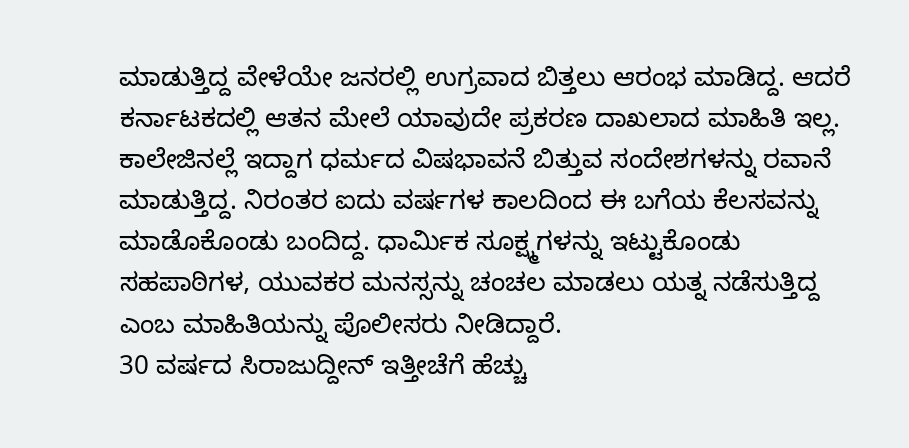ಮಾಡುತ್ತಿದ್ದ ವೇಳೆಯೇ ಜನರಲ್ಲಿ ಉಗ್ರವಾದ ಬಿತ್ತಲು ಆರಂಭ ಮಾಡಿದ್ದ. ಆದರೆ ಕರ್ನಾಟಕದಲ್ಲಿ ಆತನ ಮೇಲೆ ಯಾವುದೇ ಪ್ರಕರಣ ದಾಖಲಾದ ಮಾಹಿತಿ ಇಲ್ಲ.
ಕಾಲೇಜಿನಲ್ಲೆ ಇದ್ದಾಗ ಧರ್ಮದ ವಿಷಭಾವನೆ ಬಿತ್ತುವ ಸಂದೇಶಗಳನ್ನು ರವಾನೆ ಮಾಡುತ್ತಿದ್ದ. ನಿರಂತರ ಐದು ವರ್ಷಗಳ ಕಾಲದಿಂದ ಈ ಬಗೆಯ ಕೆಲಸವನ್ನು ಮಾಡೊಕೊಂಡು ಬಂದಿದ್ದ. ಧಾರ್ಮಿಕ ಸೂಕ್ಷ್ಮಗಳನ್ನು ಇಟ್ಟುಕೊಂಡು ಸಹಪಾಠಿಗಳ, ಯುವಕರ ಮನಸ್ಸನ್ನು ಚಂಚಲ ಮಾಡಲು ಯತ್ನ ನಡೆಸುತ್ತಿದ್ದ ಎಂಬ ಮಾಹಿತಿಯನ್ನು ಪೊಲೀಸರು ನೀಡಿದ್ದಾರೆ.
30 ವರ್ಷದ ಸಿರಾಜುದ್ದೀನ್ ಇತ್ತೀಚೆಗೆ ಹೆಚ್ಚು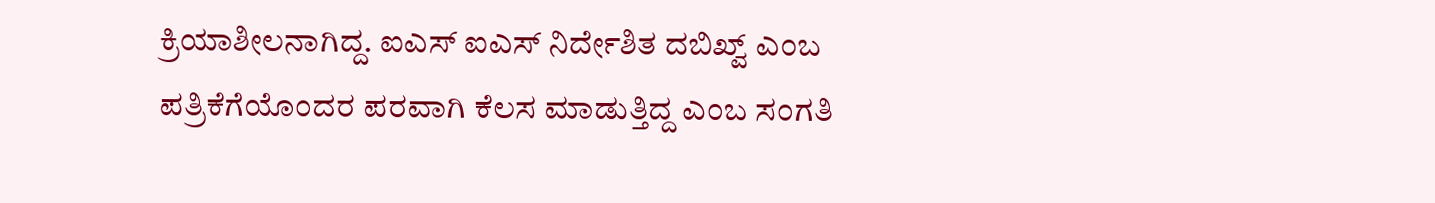ಕ್ರಿಯಾಶೀಲನಾಗಿದ್ದ. ಐಎಸ್ ಐಎಸ್ ನಿರ್ದೇಶಿತ ದಬಿಖ್ವ್ ಎಂಬ ಪತ್ರಿಕೆಗೆಯೊಂದರ ಪರವಾಗಿ ಕೆಲಸ ಮಾಡುತ್ತಿದ್ದ ಎಂಬ ಸಂಗತಿ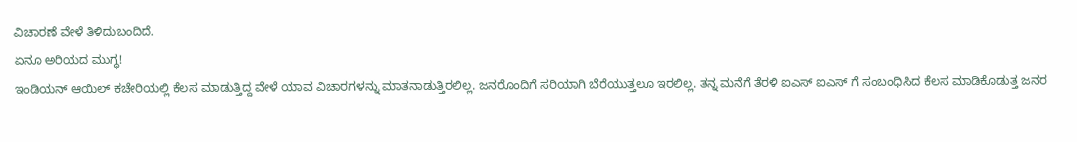ವಿಚಾರಣೆ ವೇಳೆ ತಿಳಿದುಬಂದಿದೆ.
ಏನೂ ಅರಿಯದ ಮುಗ್ಧ!
ಇಂಡಿಯನ್ ಆಯಿಲ್ ಕಚೇರಿಯಲ್ಲಿ ಕೆಲಸ ಮಾಡುತ್ತಿದ್ದ ವೇಳೆ ಯಾವ ವಿಚಾರಗಳನ್ನು ಮಾತನಾಡುತ್ತಿರಲಿಲ್ಲ. ಜನರೊಂದಿಗೆ ಸರಿಯಾಗಿ ಬೆರೆಯುತ್ತಲೂ ಇರಲಿಲ್ಲ. ತನ್ನ ಮನೆಗೆ ತೆರಳಿ ಐಎಸ್ ಐಎಸ್ ಗೆ ಸಂಬಂಧಿಸಿದ ಕೆಲಸ ಮಾಡಿಕೊಡುತ್ತ ಜನರ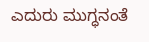ಎದುರು ಮುಗ್ಧನಂತೆ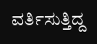ವರ್ತಿಸುತ್ತಿದ್ದ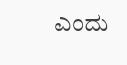ಎಂದು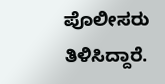ಪೊಲೀಸರು ತಿಳಿಸಿದ್ದಾರೆ.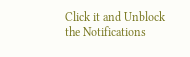Click it and Unblock the Notifications